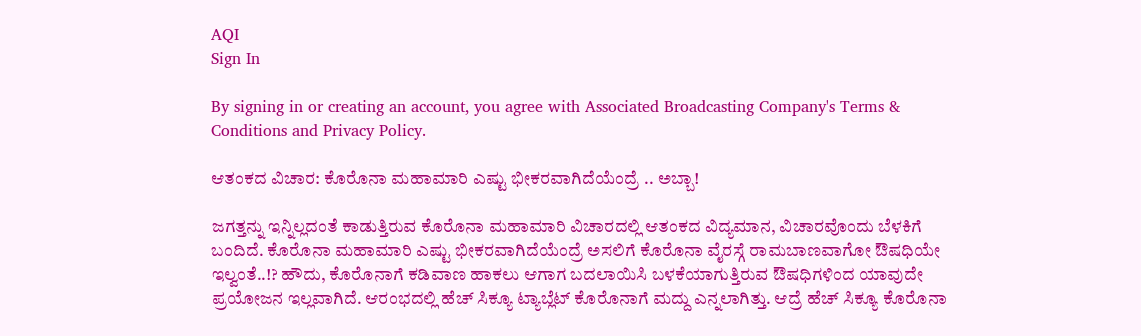AQI
Sign In

By signing in or creating an account, you agree with Associated Broadcasting Company's Terms & Conditions and Privacy Policy.

ಆತಂಕದ ವಿಚಾರ: ಕೊರೊನಾ ಮಹಾಮಾರಿ ಎಷ್ಟು ಭೀಕರವಾಗಿದೆಯೆಂದ್ರೆ .. ಅಬ್ಬಾ!

ಜಗತ್ತನ್ನು ಇನ್ನಿಲ್ಲದಂತೆ ಕಾಡುತ್ತಿರುವ ಕೊರೊನಾ ಮಹಾಮಾರಿ ವಿಚಾರದಲ್ಲಿ ಆತಂಕದ ವಿದ್ಯಮಾನ, ವಿಚಾರವೊಂದು ಬೆಳಕಿಗೆ ಬಂದಿದೆ. ಕೊರೊನಾ ಮಹಾಮಾರಿ ಎಷ್ಟು ಭೀಕರವಾಗಿದೆಯೆಂದ್ರೆ ಅಸಲಿಗೆ ಕೊರೊನಾ ವೈರಸ್ಗೆ ರಾಮಬಾಣವಾಗೋ ಔಷಧಿಯೇ ಇಲ್ವಂತೆ..!? ಹೌದು, ಕೊರೊನಾಗೆ ಕಡಿವಾಣ ಹಾಕಲು ಆಗಾಗ ಬದಲಾಯಿಸಿ ಬಳಕೆಯಾಗುತ್ತಿರುವ ಔಷಧಿಗಳಿಂದ ಯಾವುದೇ ಪ್ರಯೋಜನ ಇಲ್ಲವಾಗಿದೆ. ಆರಂಭದಲ್ಲಿ ಹೆಚ್ ಸಿಕ್ಯೂ ಟ್ಯಾಬ್ಲೆಟ್ ಕೊರೊನಾಗೆ ಮದ್ದು ಎನ್ನಲಾಗಿತ್ತು. ಆದ್ರೆ ಹೆಚ್ ಸಿಕ್ಯೂ ಕೊರೊನಾ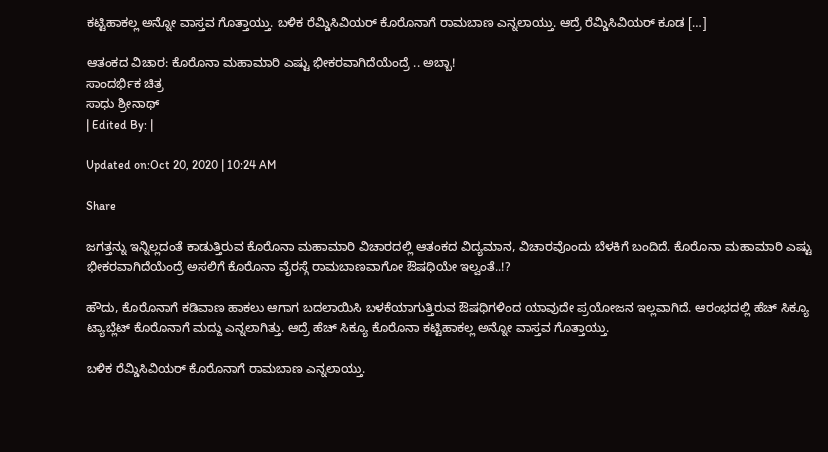ಕಟ್ಟಿಹಾಕಲ್ಲ ಅನ್ನೋ ವಾಸ್ತವ ಗೊತ್ತಾಯ್ತು. ಬಳಿಕ ರೆಮ್ಡಿಸಿವಿಯರ್ ಕೊರೊನಾಗೆ ರಾಮಬಾಣ ಎನ್ನಲಾಯ್ತು. ಆದ್ರೆ ರೆಮ್ಡಿಸಿವಿಯರ್ ಕೂಡ […]

ಆತಂಕದ ವಿಚಾರ: ಕೊರೊನಾ ಮಹಾಮಾರಿ ಎಷ್ಟು ಭೀಕರವಾಗಿದೆಯೆಂದ್ರೆ .. ಅಬ್ಬಾ!
ಸಾಂದರ್ಭಿಕ ಚಿತ್ರ
ಸಾಧು ಶ್ರೀನಾಥ್
| Edited By: |

Updated on:Oct 20, 2020 | 10:24 AM

Share

ಜಗತ್ತನ್ನು ಇನ್ನಿಲ್ಲದಂತೆ ಕಾಡುತ್ತಿರುವ ಕೊರೊನಾ ಮಹಾಮಾರಿ ವಿಚಾರದಲ್ಲಿ ಆತಂಕದ ವಿದ್ಯಮಾನ, ವಿಚಾರವೊಂದು ಬೆಳಕಿಗೆ ಬಂದಿದೆ. ಕೊರೊನಾ ಮಹಾಮಾರಿ ಎಷ್ಟು ಭೀಕರವಾಗಿದೆಯೆಂದ್ರೆ ಅಸಲಿಗೆ ಕೊರೊನಾ ವೈರಸ್ಗೆ ರಾಮಬಾಣವಾಗೋ ಔಷಧಿಯೇ ಇಲ್ವಂತೆ..!?

ಹೌದು, ಕೊರೊನಾಗೆ ಕಡಿವಾಣ ಹಾಕಲು ಆಗಾಗ ಬದಲಾಯಿಸಿ ಬಳಕೆಯಾಗುತ್ತಿರುವ ಔಷಧಿಗಳಿಂದ ಯಾವುದೇ ಪ್ರಯೋಜನ ಇಲ್ಲವಾಗಿದೆ. ಆರಂಭದಲ್ಲಿ ಹೆಚ್ ಸಿಕ್ಯೂ ಟ್ಯಾಬ್ಲೆಟ್ ಕೊರೊನಾಗೆ ಮದ್ದು ಎನ್ನಲಾಗಿತ್ತು. ಆದ್ರೆ ಹೆಚ್ ಸಿಕ್ಯೂ ಕೊರೊನಾ ಕಟ್ಟಿಹಾಕಲ್ಲ ಅನ್ನೋ ವಾಸ್ತವ ಗೊತ್ತಾಯ್ತು.

ಬಳಿಕ ರೆಮ್ಡಿಸಿವಿಯರ್ ಕೊರೊನಾಗೆ ರಾಮಬಾಣ ಎನ್ನಲಾಯ್ತು.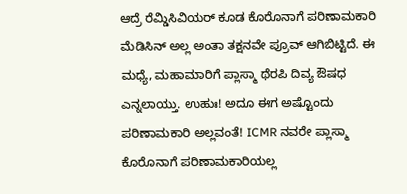ಆದ್ರೆ ರೆಮ್ಡಿಸಿವಿಯರ್ ಕೂಡ ಕೊರೊನಾಗೆ ಪರಿಣಾಮಕಾರಿ ಮೆಡಿಸಿನ್ ಅಲ್ಲ ಅಂತಾ ತಕ್ಷನವೇ ಪ್ರೂವ್ ಆಗಿಬಿಟ್ಟಿದೆ. ಈ ಮಧ್ಯೆ, ಮಹಾಮಾರಿಗೆ ಪ್ಲಾಸ್ಮಾ ಥೆರಪಿ ದಿವ್ಯ ಔಷಧ ಎನ್ನಲಾಯ್ತು. ಉಹುಃ! ಅದೂ ಈಗ ಅಷ್ಟೊಂದು ಪರಿಣಾಮಕಾರಿ ಅಲ್ಲವಂತೆ! ICMR ನವರೇ ಪ್ಲಾಸ್ಮಾ ಕೊರೊನಾಗೆ ಪರಿಣಾಮಕಾರಿಯಲ್ಲ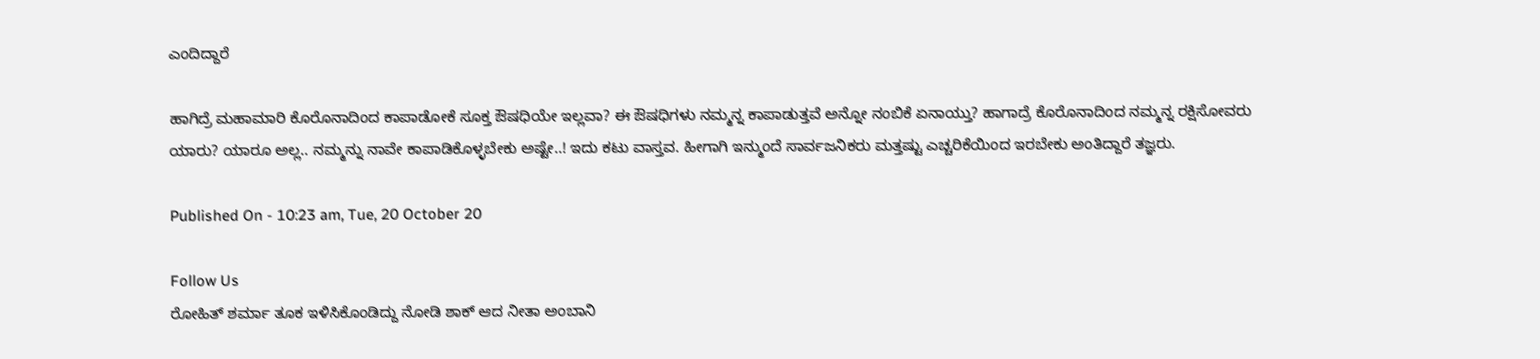ಎಂದಿದ್ದಾರೆ

ಹಾಗಿದ್ರೆ ಮಹಾಮಾರಿ ಕೊರೊನಾದಿಂದ ಕಾಪಾಡೋಕೆ ಸೂಕ್ತ ಔಷಧಿಯೇ ಇಲ್ಲವಾ? ಈ ಔಷಧಿಗಳು ನಮ್ಮನ್ನ ಕಾಪಾಡುತ್ತವೆ ಅನ್ನೋ ನಂಬಿಕೆ ಏನಾಯ್ತು? ಹಾಗಾದ್ರೆ ಕೊರೊನಾದಿಂದ ನಮ್ಮನ್ನ ರಕ್ಷಿಸೋವರು ಯಾರು? ಯಾರೂ ಅಲ್ಲ.. ನಮ್ಮನ್ನು ನಾವೇ ಕಾಪಾಡಿಕೊಳ್ಳಬೇಕು ಅಷ್ಟೇ..! ಇದು ಕಟು ವಾಸ್ತವ. ಹೀಗಾಗಿ ಇನ್ಮುಂದೆ ಸಾರ್ವಜನಿಕರು ಮತ್ತಷ್ಟು ಎಚ್ಚರಿಕೆಯಿಂದ ಇರಬೇಕು ಅಂತಿದ್ದಾರೆ ತಜ್ಞರು.

Published On - 10:23 am, Tue, 20 October 20

Follow Us
ರೋಹಿತ್ ಶರ್ಮಾ ತೂಕ ಇಳಿಸಿಕೊಂಡಿದ್ದು ನೋಡಿ ಶಾಕ್ ಆದ ನೀತಾ ಅಂಬಾನಿ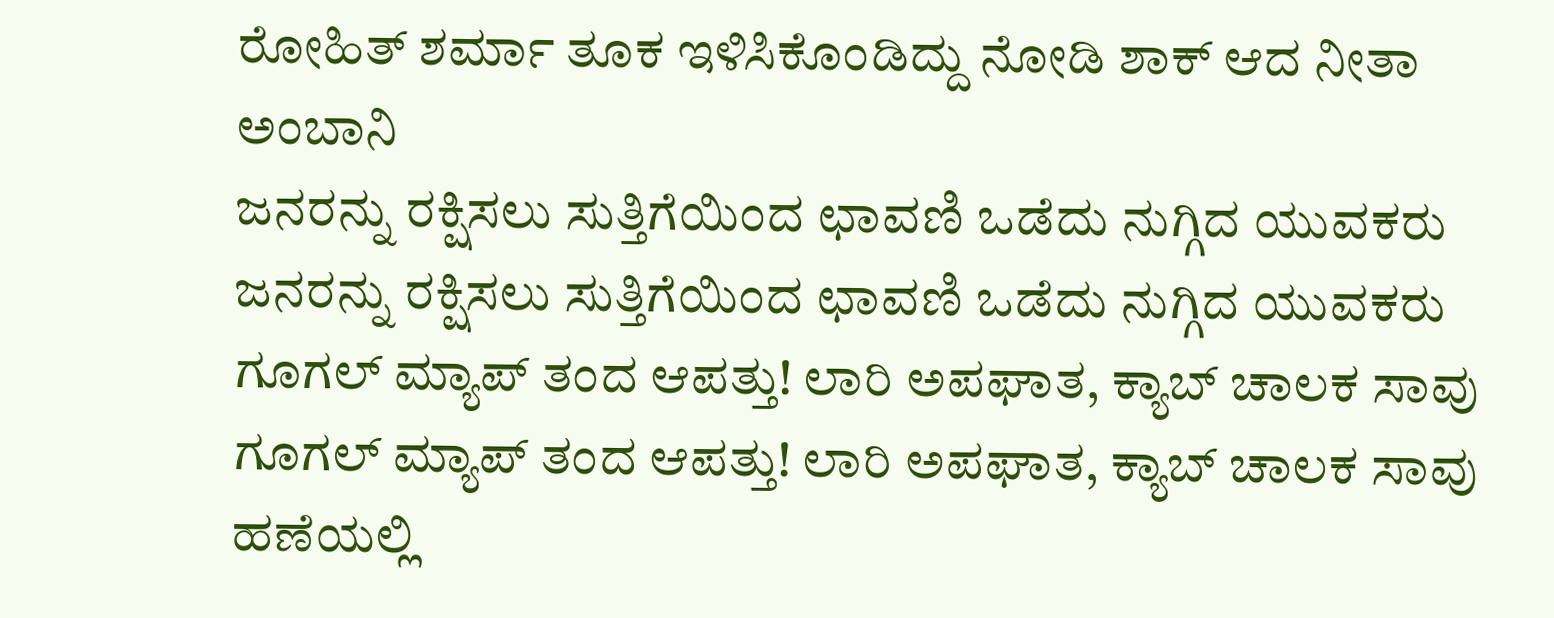ರೋಹಿತ್ ಶರ್ಮಾ ತೂಕ ಇಳಿಸಿಕೊಂಡಿದ್ದು ನೋಡಿ ಶಾಕ್ ಆದ ನೀತಾ ಅಂಬಾನಿ
ಜನರನ್ನು ರಕ್ಷಿಸಲು ಸುತ್ತಿಗೆಯಿಂದ ಛಾವಣಿ ಒಡೆದು ನುಗ್ಗಿದ ಯುವಕರು
ಜನರನ್ನು ರಕ್ಷಿಸಲು ಸುತ್ತಿಗೆಯಿಂದ ಛಾವಣಿ ಒಡೆದು ನುಗ್ಗಿದ ಯುವಕರು
ಗೂಗಲ್ ಮ್ಯಾಪ್ ತಂದ ಆಪತ್ತು! ಲಾರಿ ಅಪಘಾತ, ಕ್ಯಾಬ್ ಚಾಲಕ ಸಾವು
ಗೂಗಲ್ ಮ್ಯಾಪ್ ತಂದ ಆಪತ್ತು! ಲಾರಿ ಅಪಘಾತ, ಕ್ಯಾಬ್ ಚಾಲಕ ಸಾವು
ಹಣೆಯಲ್ಲಿ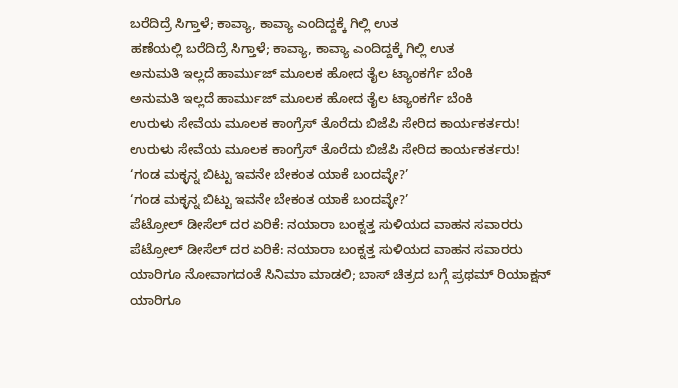ಬರೆದಿದ್ರೆ ಸಿಗ್ತಾಳೆ; ಕಾವ್ಯಾ, ಕಾವ್ಯಾ ಎಂದಿದ್ದಕ್ಕೆ ಗಿಲ್ಲಿ ಉತ
ಹಣೆಯಲ್ಲಿ ಬರೆದಿದ್ರೆ ಸಿಗ್ತಾಳೆ; ಕಾವ್ಯಾ, ಕಾವ್ಯಾ ಎಂದಿದ್ದಕ್ಕೆ ಗಿಲ್ಲಿ ಉತ
ಅನುಮತಿ ಇಲ್ಲದೆ ಹಾರ್ಮುಜ್ ಮೂಲಕ ಹೋದ ತೈಲ ಟ್ಯಾಂಕರ್ಗೆ ಬೆಂಕಿ
ಅನುಮತಿ ಇಲ್ಲದೆ ಹಾರ್ಮುಜ್ ಮೂಲಕ ಹೋದ ತೈಲ ಟ್ಯಾಂಕರ್ಗೆ ಬೆಂಕಿ
ಉರುಳು ಸೇವೆಯ ಮೂಲಕ ಕಾಂಗ್ರೆಸ್ ತೊರೆದು ಬಿಜೆಪಿ ಸೇರಿದ ಕಾರ್ಯಕರ್ತರು!
ಉರುಳು ಸೇವೆಯ ಮೂಲಕ ಕಾಂಗ್ರೆಸ್ ತೊರೆದು ಬಿಜೆಪಿ ಸೇರಿದ ಕಾರ್ಯಕರ್ತರು!
‘ಗಂಡ ಮಕ್ಳನ್ನ ಬಿಟ್ಟು ಇವನೇ ಬೇಕಂತ ಯಾಕೆ ಬಂದವ್ಳೇ?’
‘ಗಂಡ ಮಕ್ಳನ್ನ ಬಿಟ್ಟು ಇವನೇ ಬೇಕಂತ ಯಾಕೆ ಬಂದವ್ಳೇ?’
ಪೆಟ್ರೋಲ್ ಡೀಸೆಲ್ ದರ ಏರಿಕೆ: ನಯಾರಾ ಬಂಕ್ನತ್ತ ಸುಳಿಯದ ವಾಹನ ಸವಾರರು
ಪೆಟ್ರೋಲ್ ಡೀಸೆಲ್ ದರ ಏರಿಕೆ: ನಯಾರಾ ಬಂಕ್ನತ್ತ ಸುಳಿಯದ ವಾಹನ ಸವಾರರು
ಯಾರಿಗೂ ನೋವಾಗದಂತೆ ಸಿನಿಮಾ ಮಾಡಲಿ; ಬಾಸ್ ಚಿತ್ರದ ಬಗ್ಗೆ ಪ್ರಥಮ್ ರಿಯಾಕ್ಷನ್
ಯಾರಿಗೂ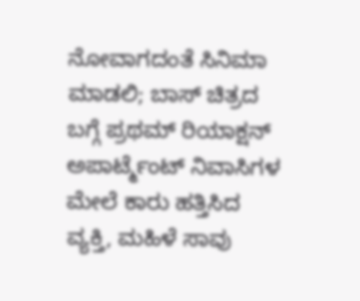ನೋವಾಗದಂತೆ ಸಿನಿಮಾ ಮಾಡಲಿ; ಬಾಸ್ ಚಿತ್ರದ ಬಗ್ಗೆ ಪ್ರಥಮ್ ರಿಯಾಕ್ಷನ್
ಅಪಾರ್ಟ್ಮೆಂಟ್ ನಿವಾಸಿಗಳ ಮೇಲೆ ಕಾರು ಹತ್ತಿಸಿದ ವ್ಯಕ್ತಿ, ಮಹಿಳೆ ಸಾವು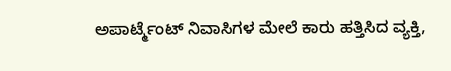ಅಪಾರ್ಟ್ಮೆಂಟ್ ನಿವಾಸಿಗಳ ಮೇಲೆ ಕಾರು ಹತ್ತಿಸಿದ ವ್ಯಕ್ತಿ,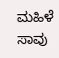ಮಹಿಳೆ ಸಾವು